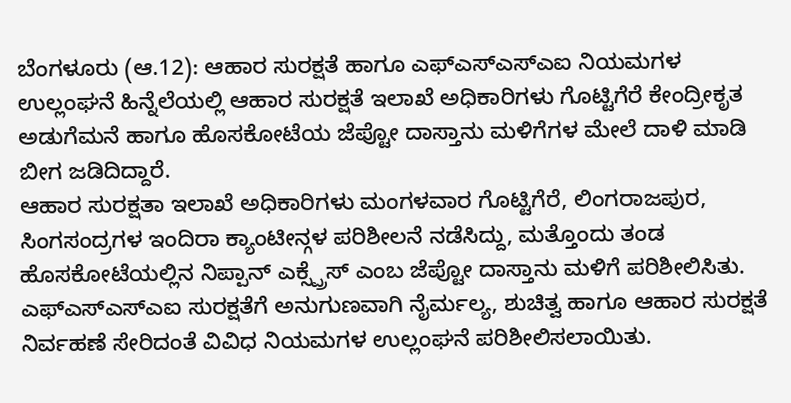ಬೆಂಗಳೂರು (ಆ.12): ಆಹಾರ ಸುರಕ್ಷತೆ ಹಾಗೂ ಎಫ್ಎಸ್ಎಸ್ಎಐ ನಿಯಮಗಳ ಉಲ್ಲಂಘನೆ ಹಿನ್ನೆಲೆಯಲ್ಲಿ ಆಹಾರ ಸುರಕ್ಷತೆ ಇಲಾಖೆ ಅಧಿಕಾರಿಗಳು ಗೊಟ್ಟಿಗೆರೆ ಕೇಂದ್ರೀಕೃತ ಅಡುಗೆಮನೆ ಹಾಗೂ ಹೊಸಕೋಟೆಯ ಜೆಪ್ಟೋ ದಾಸ್ತಾನು ಮಳಿಗೆಗಳ ಮೇಲೆ ದಾಳಿ ಮಾಡಿ ಬೀಗ ಜಡಿದಿದ್ದಾರೆ.
ಆಹಾರ ಸುರಕ್ಷತಾ ಇಲಾಖೆ ಅಧಿಕಾರಿಗಳು ಮಂಗಳವಾರ ಗೊಟ್ಟಿಗೆರೆ, ಲಿಂಗರಾಜಪುರ, ಸಿಂಗಸಂದ್ರಗಳ ಇಂದಿರಾ ಕ್ಯಾಂಟೀನ್ಗಳ ಪರಿಶೀಲನೆ ನಡೆಸಿದ್ದು, ಮತ್ತೊಂದು ತಂಡ ಹೊಸಕೋಟೆಯಲ್ಲಿನ ನಿಪ್ಪಾನ್ ಎಕ್ಸ್ಪ್ರೆಸ್ ಎಂಬ ಜೆಪ್ಟೋ ದಾಸ್ತಾನು ಮಳಿಗೆ ಪರಿಶೀಲಿಸಿತು. ಎಫ್ಎಸ್ಎಸ್ಎಐ ಸುರಕ್ಷತೆಗೆ ಅನುಗುಣವಾಗಿ ನೈರ್ಮಲ್ಯ, ಶುಚಿತ್ವ ಹಾಗೂ ಆಹಾರ ಸುರಕ್ಷತೆ ನಿರ್ವಹಣೆ ಸೇರಿದಂತೆ ವಿವಿಧ ನಿಯಮಗಳ ಉಲ್ಲಂಘನೆ ಪರಿಶೀಲಿಸಲಾಯಿತು.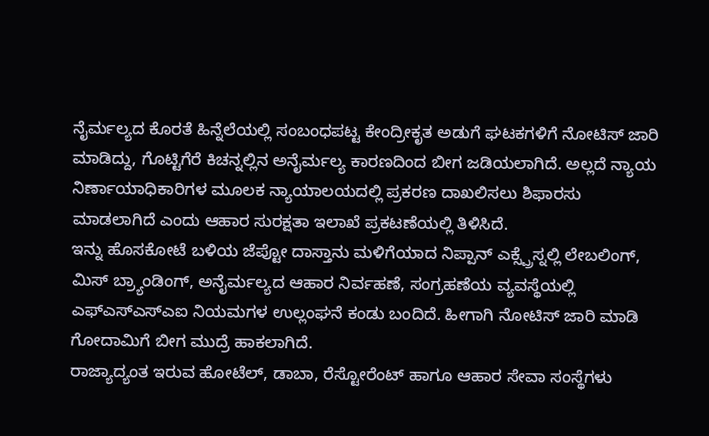ನೈರ್ಮಲ್ಯದ ಕೊರತೆ ಹಿನ್ನೆಲೆಯಲ್ಲಿ ಸಂಬಂಧಪಟ್ಟ ಕೇಂದ್ರೀಕೃತ ಅಡುಗೆ ಘಟಕಗಳಿಗೆ ನೋಟಿಸ್ ಜಾರಿ ಮಾಡಿದ್ದು, ಗೊಟ್ಟಿಗೆರೆ ಕಿಚನ್ನಲ್ಲಿನ ಅನೈರ್ಮಲ್ಯ ಕಾರಣದಿಂದ ಬೀಗ ಜಡಿಯಲಾಗಿದೆ. ಅಲ್ಲದೆ ನ್ಯಾಯ ನಿರ್ಣಾಯಾಧಿಕಾರಿಗಳ ಮೂಲಕ ನ್ಯಾಯಾಲಯದಲ್ಲಿ ಪ್ರಕರಣ ದಾಖಲಿಸಲು ಶಿಫಾರಸು ಮಾಡಲಾಗಿದೆ ಎಂದು ಆಹಾರ ಸುರಕ್ಷತಾ ಇಲಾಖೆ ಪ್ರಕಟಣೆಯಲ್ಲಿ ತಿಳಿಸಿದೆ.
ಇನ್ನು ಹೊಸಕೋಟೆ ಬಳಿಯ ಜೆಪ್ಟೋ ದಾಸ್ತಾನು ಮಳಿಗೆಯಾದ ನಿಪ್ಪಾನ್ ಎಕ್ಸ್ಪ್ರೆಸ್ನಲ್ಲಿ ಲೇಬಲಿಂಗ್, ಮಿಸ್ ಬ್ರ್ಯಾಂಡಿಂಗ್, ಅನೈರ್ಮಲ್ಯದ ಆಹಾರ ನಿರ್ವಹಣೆ, ಸಂಗ್ರಹಣೆಯ ವ್ಯವಸ್ಥೆಯಲ್ಲಿ ಎಫ್ಎಸ್ಎಸ್ಎಐ ನಿಯಮಗಳ ಉಲ್ಲಂಘನೆ ಕಂಡು ಬಂದಿದೆ. ಹೀಗಾಗಿ ನೋಟಿಸ್ ಜಾರಿ ಮಾಡಿ ಗೋದಾಮಿಗೆ ಬೀಗ ಮುದ್ರೆ ಹಾಕಲಾಗಿದೆ.
ರಾಜ್ಯಾದ್ಯಂತ ಇರುವ ಹೋಟೆಲ್, ಡಾಬಾ, ರೆಸ್ಟೋರೆಂಟ್ ಹಾಗೂ ಆಹಾರ ಸೇವಾ ಸಂಸ್ಥೆಗಳು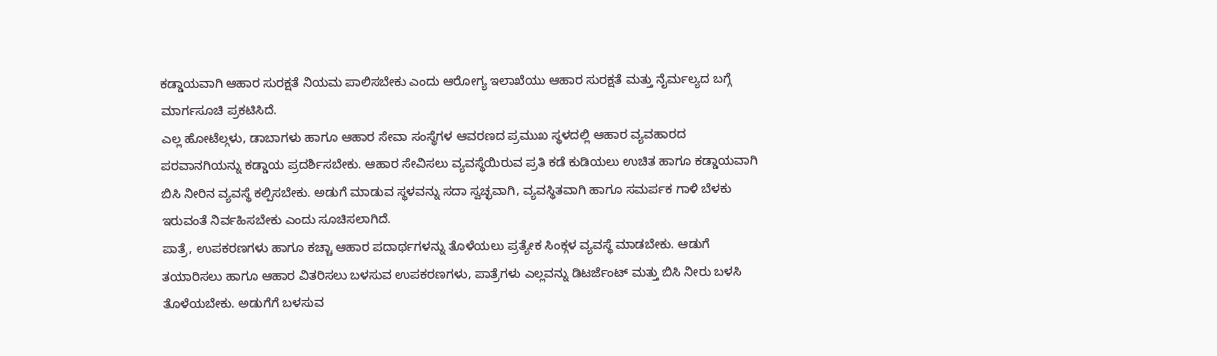ಕಡ್ಡಾಯವಾಗಿ ಆಹಾರ ಸುರಕ್ಷತೆ ನಿಯಮ ಪಾಲಿಸಬೇಕು ಎಂದು ಆರೋಗ್ಯ ಇಲಾಖೆಯು ಆಹಾರ ಸುರಕ್ಷತೆ ಮತ್ತು ನೈರ್ಮಲ್ಯದ ಬಗ್ಗೆ ಮಾರ್ಗಸೂಚಿ ಪ್ರಕಟಿಸಿದೆ.
ಎಲ್ಲ ಹೋಟೆಲ್ಗಳು, ಡಾಬಾಗಳು ಹಾಗೂ ಆಹಾರ ಸೇವಾ ಸಂಸ್ಥೆಗಳ ಆವರಣದ ಪ್ರಮುಖ ಸ್ಥಳದಲ್ಲಿ ಆಹಾರ ವ್ಯವಹಾರದ ಪರವಾನಗಿಯನ್ನು ಕಡ್ಡಾಯ ಪ್ರದರ್ಶಿಸಬೇಕು. ಆಹಾರ ಸೇವಿಸಲು ವ್ಯವಸ್ಥೆಯಿರುವ ಪ್ರತಿ ಕಡೆ ಕುಡಿಯಲು ಉಚಿತ ಹಾಗೂ ಕಡ್ಡಾಯವಾಗಿ ಬಿಸಿ ನೀರಿನ ವ್ಯವಸ್ಥೆ ಕಲ್ಪಿಸಬೇಕು. ಅಡುಗೆ ಮಾಡುವ ಸ್ಥಳವನ್ನು ಸದಾ ಸ್ವಚ್ಛವಾಗಿ, ವ್ಯವಸ್ಥಿತವಾಗಿ ಹಾಗೂ ಸಮರ್ಪಕ ಗಾಳಿ ಬೆಳಕು ಇರುವಂತೆ ನಿರ್ವಹಿಸಬೇಕು ಎಂದು ಸೂಚಿಸಲಾಗಿದೆ.
ಪಾತ್ರೆ, ಉಪಕರಣಗಳು ಹಾಗೂ ಕಚ್ಚಾ ಆಹಾರ ಪದಾರ್ಥಗಳನ್ನು ತೊಳೆಯಲು ಪ್ರತ್ಯೇಕ ಸಿಂಕ್ಗಳ ವ್ಯವಸ್ಥೆ ಮಾಡಬೇಕು. ಆಡುಗೆ ತಯಾರಿಸಲು ಹಾಗೂ ಆಹಾರ ವಿತರಿಸಲು ಬಳಸುವ ಉಪಕರಣಗಳು, ಪಾತ್ರೆಗಳು ಎಲ್ಲವನ್ನು ಡಿಟರ್ಜೆಂಟ್ ಮತ್ತು ಬಿಸಿ ನೀರು ಬಳಸಿ ತೊಳೆಯಬೇಕು. ಅಡುಗೆಗೆ ಬಳಸುವ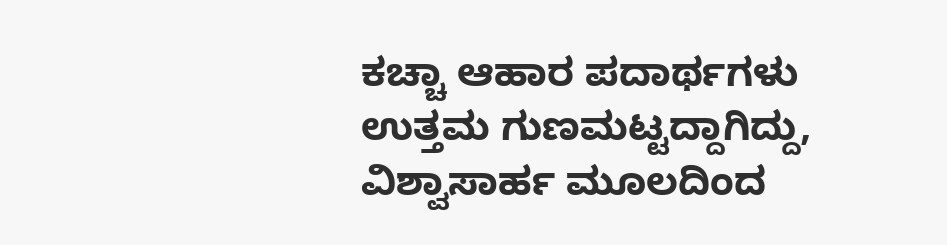ಕಚ್ಚಾ ಆಹಾರ ಪದಾರ್ಥಗಳು ಉತ್ತಮ ಗುಣಮಟ್ಟದ್ದಾಗಿದ್ದು, ವಿಶ್ವಾಸಾರ್ಹ ಮೂಲದಿಂದ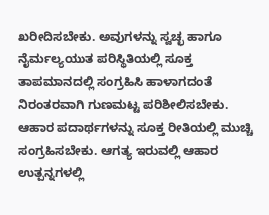ಖರೀದಿಸಬೇಕು. ಅವುಗಳನ್ನು ಸ್ವಚ್ಛ ಹಾಗೂ ನೈರ್ಮಲ್ಯಯುತ ಪರಿಸ್ಥಿತಿಯಲ್ಲಿ ಸೂಕ್ತ ತಾಪಮಾನದಲ್ಲಿ ಸಂಗ್ರಹಿಸಿ ಹಾಳಾಗದಂತೆ ನಿರಂತರವಾಗಿ ಗುಣಮಟ್ಟ ಪರಿಶೀಲಿಸಬೇಕು. ಆಹಾರ ಪದಾರ್ಥಗಳನ್ನು ಸೂಕ್ತ ರೀತಿಯಲ್ಲಿ ಮುಚ್ಚಿ ಸಂಗ್ರಹಿಸಬೇಕು. ಆಗತ್ಯ ಇರುವಲ್ಲಿ ಆಹಾರ ಉತ್ಪನ್ನಗಳಲ್ಲಿ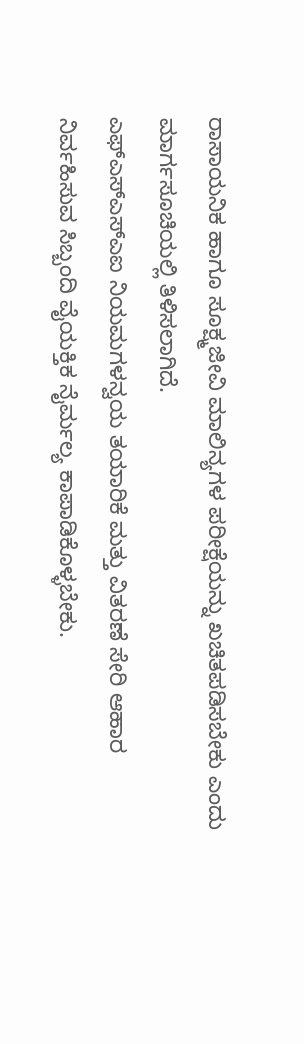ರಾಸಾಯನಿಕ ಹಾಗೂ ಸೂಕ್ಷ್ಮಜೀವಿ ಮಾಲಿನ್ಯಗಳ ಪರೀಕ್ಷೆಯನ್ನು ಖಚಿತಪಡಿಸಬೇಕು ಎಂದು ಮಾರ್ಗಸೂಚಿಯಲ್ಲಿ ತಿಳಿಸಲಾಗಿದೆ.
ಎಫ್ಎಸ್ಎಸ್ಎಐ ನಿಯಮಗಳನ್ವಯ ತಯಾರಿಕೆ ಮತ್ತು ವಿತರಣೆ ಸೇರಿ ಆಹಾರ ನಿರ್ವಹಿಸುವ ಸಿಬ್ಬಂದಿ ವೈಯಕ್ತಿಕ ನೈರ್ಮಲ್ಯ ಕಾಪಾಡಿಕೊಳ್ಳಬೇಕು.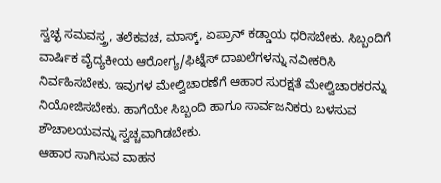ಸ್ವಚ್ಛ ಸಮವಸ್ತ್ರ, ತಲೆಕವಚ, ಮಾಸ್ಕ್, ಏಪ್ರಾನ್ ಕಡ್ಡಾಯ ಧರಿಸಬೇಕು. ಸಿಬ್ಬಂದಿಗೆ ವಾರ್ಷಿಕ ವೈದ್ಯಕೀಯ ಆರೋಗ್ಯ/ಫಿಟ್ನೆಸ್ ದಾಖಲೆಗಳನ್ನು ನವೀಕರಿಸಿ ನಿರ್ವಹಿಸಬೇಕು. ಇವುಗಳ ಮೇಲ್ವಿಚಾರಣೆಗೆ ಆಹಾರ ಸುರಕ್ಷತೆ ಮೇಲ್ವಿಚಾರಕರನ್ನು ನಿಯೋಜಿಸಬೇಕು. ಹಾಗೆಯೇ ಸಿಬ್ಬಂದಿ ಹಾಗೂ ಸಾರ್ವಜನಿಕರು ಬಳಸುವ ಶೌಚಾಲಯವನ್ನು ಸ್ವಚ್ಚವಾಗಿಡಬೇಕು.
ಆಹಾರ ಸಾಗಿಸುವ ವಾಹನ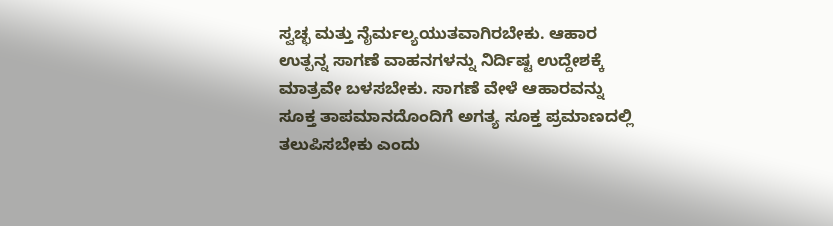ಸ್ವಚ್ಛ ಮತ್ತು ನೈರ್ಮಲ್ಯಯುತವಾಗಿರಬೇಕು. ಆಹಾರ ಉತ್ಪನ್ನ ಸಾಗಣೆ ವಾಹನಗಳನ್ನು ನಿರ್ದಿಷ್ಟ ಉದ್ದೇಶಕ್ಕೆ ಮಾತ್ರವೇ ಬಳಸಬೇಕು. ಸಾಗಣೆ ವೇಳೆ ಆಹಾರವನ್ನು ಸೂಕ್ತ ತಾಪಮಾನದೊಂದಿಗೆ ಅಗತ್ಯ ಸೂಕ್ತ ಪ್ರಮಾಣದಲ್ಲಿ ತಲುಪಿಸಬೇಕು ಎಂದು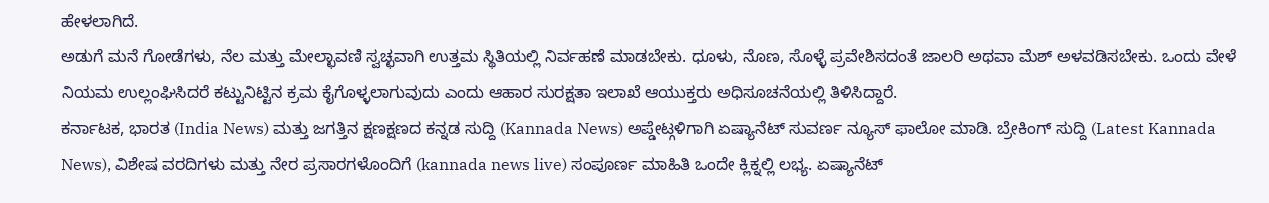ಹೇಳಲಾಗಿದೆ.
ಅಡುಗೆ ಮನೆ ಗೋಡೆಗಳು, ನೆಲ ಮತ್ತು ಮೇಲ್ಛಾವಣಿ ಸ್ವಚ್ಛವಾಗಿ ಉತ್ತಮ ಸ್ಥಿತಿಯಲ್ಲಿ ನಿರ್ವಹಣೆ ಮಾಡಬೇಕು. ಧೂಳು, ನೊಣ, ಸೊಳ್ಳೆ ಪ್ರವೇಶಿಸದಂತೆ ಜಾಲರಿ ಅಥವಾ ಮೆಶ್ ಅಳವಡಿಸಬೇಕು. ಒಂದು ವೇಳೆ ನಿಯಮ ಉಲ್ಲಂಘಿಸಿದರೆ ಕಟ್ಟುನಿಟ್ಟಿನ ಕ್ರಮ ಕೈಗೊಳ್ಳಲಾಗುವುದು ಎಂದು ಆಹಾರ ಸುರಕ್ಷತಾ ಇಲಾಖೆ ಆಯುಕ್ತರು ಅಧಿಸೂಚನೆಯಲ್ಲಿ ತಿಳಿಸಿದ್ದಾರೆ.
ಕರ್ನಾಟಕ, ಭಾರತ (India News) ಮತ್ತು ಜಗತ್ತಿನ ಕ್ಷಣಕ್ಷಣದ ಕನ್ನಡ ಸುದ್ದಿ (Kannada News) ಅಪ್ಡೇಟ್ಗಳಿಗಾಗಿ ಏಷ್ಯಾನೆಟ್ ಸುವರ್ಣ ನ್ಯೂಸ್ ಫಾಲೋ ಮಾಡಿ. ಬ್ರೇಕಿಂಗ್ ಸುದ್ದಿ (Latest Kannada News), ವಿಶೇಷ ವರದಿಗಳು ಮತ್ತು ನೇರ ಪ್ರಸಾರಗಳೊಂದಿಗೆ (kannada news live) ಸಂಪೂರ್ಣ ಮಾಹಿತಿ ಒಂದೇ ಕ್ಲಿಕ್ನಲ್ಲಿ ಲಭ್ಯ. ಏಷ್ಯಾನೆಟ್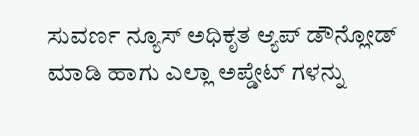ಸುವರ್ಣ ನ್ಯೂಸ್ ಅಧಿಕೃತ ಆ್ಯಪ್ ಡೌನ್ಲೋಡ್ ಮಾಡಿ ಹಾಗು ಎಲ್ಲಾ ಅಪ್ಡೇಟ್ ಗಳನ್ನು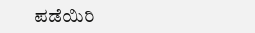ಪಡೆಯಿರಿ